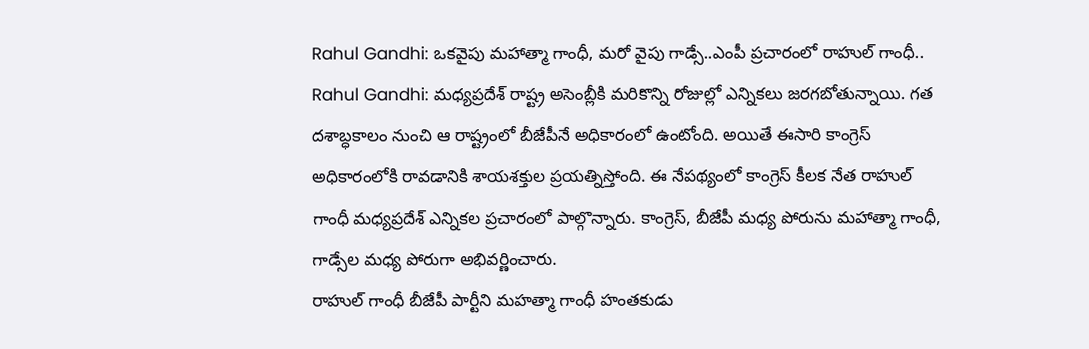Rahul Gandhi: ఒకవైపు మహాత్మా గాంధీ, మరో వైపు గాడ్సే..ఎంపీ ప్రచారంలో రాహుల్ గాంధీ..
Rahul Gandhi: మధ్యప్రదేశ్ రాష్ట్ర అసెంబ్లీకి మరికొన్ని రోజుల్లో ఎన్నికలు జరగబోతున్నాయి. గత దశాబ్ధకాలం నుంచి ఆ రాష్ట్రంలో బీజేపీనే అధికారంలో ఉంటోంది. అయితే ఈసారి కాంగ్రెస్ అధికారంలోకి రావడానికి శాయశక్తుల ప్రయత్నిస్తోంది. ఈ నేపథ్యంలో కాంగ్రెస్ కీలక నేత రాహుల్ గాంధీ మధ్యప్రదేశ్ ఎన్నికల ప్రచారంలో పాల్గొన్నారు. కాంగ్రెస్, బీజేపీ మధ్య పోరును మహాత్మా గాంధీ, గాడ్సేల మధ్య పోరుగా అభివర్ణించారు.
రాహుల్ గాంధీ బీజేపీ పార్టీని మహత్మా గాంధీ హంతకుడు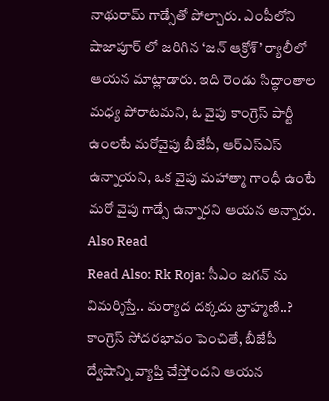నాథురామ్ గాడ్సేతో పోల్చారు. ఎంపీలోని షాజాపూర్ లో జరిగిన ‘జన్ ఆక్రోశ్’ ర్యాలీలో ఆయన మాట్లాడారు. ఇది రెండు సిద్ధాంతాల మధ్య పోరాటమని, ఓ వైపు కాంగ్రెస్ పార్టీ ఉంలటే మరోవైపు బీజేపీ, ఆర్ఎస్ఎస్ ఉన్నాయని, ఒక వైపు మహాత్మా గాంధీ ఉంటే మరో వైపు గాడ్సే ఉన్నారని ఆయన అన్నారు.
Also Read
Read Also: Rk Roja: సీఎం జగన్ ను విమర్శిస్తే.. మర్యాద దక్కదు బ్రాహ్మణి..?
కాంగ్రెస్ సోదరభావం పెంచితే, బీజేపీ ద్వేషాన్ని వ్యాప్తి చేస్తోందని ఆయన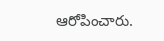ఆరోపించారు.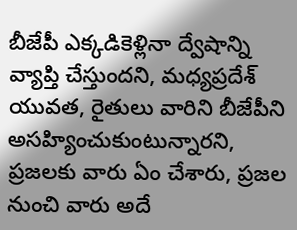బీజేపీ ఎక్కడికెళ్లినా ద్వేషాన్ని వ్యాప్తి చేస్తుందని, మధ్యప్రదేశ్ యువత, రైతులు వారిని బీజేపీని అసహ్యించుకుంటున్నారని, ప్రజలకు వారు ఏం చేశారు, ప్రజల నుంచి వారు అదే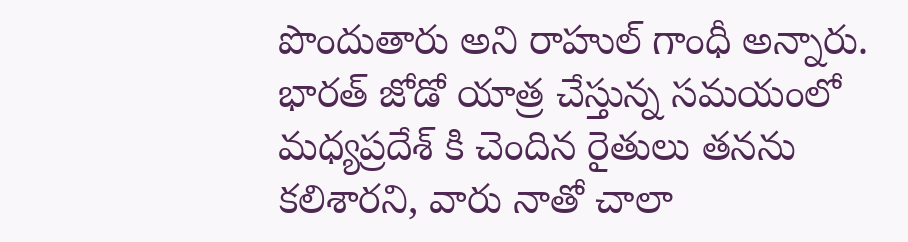పొందుతారు అని రాహుల్ గాంధీ అన్నారు. భారత్ జోడో యాత్ర చేస్తున్న సమయంలో మధ్యప్రదేశ్ కి చెందిన రైతులు తనను కలిశారని, వారు నాతో చాలా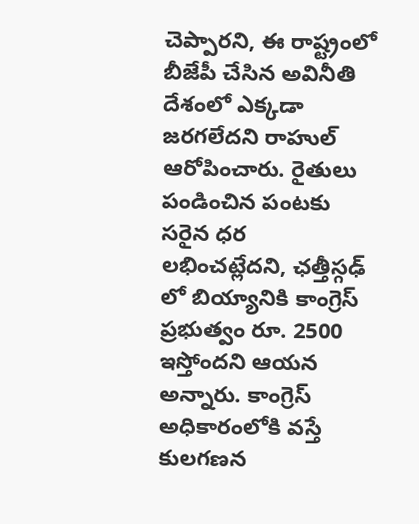చెప్పారని, ఈ రాష్ట్రంలో బీజేపీ చేసిన అవినీతి దేశంలో ఎక్కడా జరగలేదని రాహుల్ ఆరోపించారు. రైతులు పండించిన పంటకు సరైన ధర లభించట్లేదని, ఛత్తీస్గఢ్ లో బియ్యానికి కాంగ్రెస్ ప్రభుత్వం రూ. 2500 ఇస్తోందని ఆయన అన్నారు. కాంగ్రెస్ అధికారంలోకి వస్తే కులగణన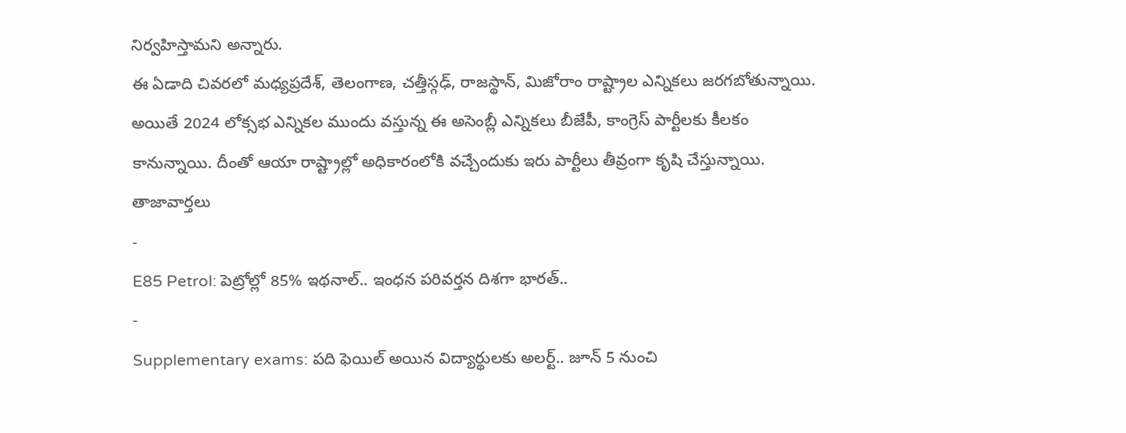నిర్వహిస్తామని అన్నారు.
ఈ ఏడాది చివరలో మధ్యప్రదేశ్, తెలంగాణ, చత్తీస్గఢ్, రాజస్థాన్, మిజోరాం రాష్ట్రాల ఎన్నికలు జరగబోతున్నాయి. అయితే 2024 లోక్సభ ఎన్నికల ముందు వస్తున్న ఈ అసెంబ్లీ ఎన్నికలు బీజేపీ, కాంగ్రెస్ పార్టీలకు కీలకం కానున్నాయి. దీంతో ఆయా రాష్ట్రాల్లో అధికారంలోకి వచ్చేందుకు ఇరు పార్టీలు తీవ్రంగా కృషి చేస్తున్నాయి.
తాజావార్తలు
-
E85 Petrol: పెట్రోల్లో 85% ఇథనాల్.. ఇంధన పరివర్తన దిశగా భారత్..
-
Supplementary exams: పది ఫెయిల్ అయిన విద్యార్థులకు అలర్ట్.. జూన్ 5 నుంచి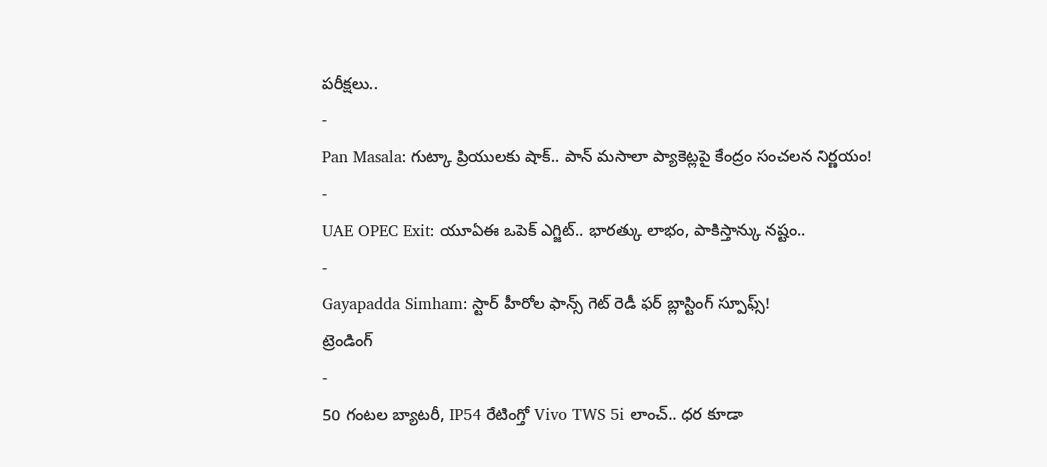పరీక్షలు..
-
Pan Masala: గుట్కా ప్రియులకు షాక్.. పాన్ మసాలా ప్యాకెట్లపై కేంద్రం సంచలన నిర్ణయం!
-
UAE OPEC Exit: యూఏఈ ఒపెక్ ఎగ్జిట్.. భారత్కు లాభం, పాకిస్తాన్కు నష్టం..
-
Gayapadda Simham: స్టార్ హీరోల ఫాన్స్ గెట్ రెడీ ఫర్ బ్లాస్టింగ్ స్పూఫ్స్!
ట్రెండింగ్
-
50 గంటల బ్యాటరీ, IP54 రేటింగ్తో Vivo TWS 5i లాంచ్.. ధర కూడా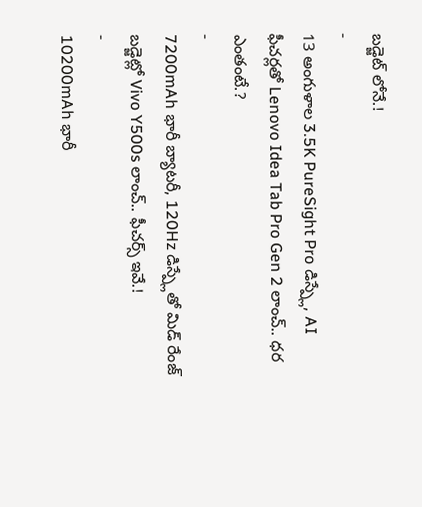బడ్జెట్ లోనే.!
-
13 అంగుళాల 3.5K PureSight Pro డిస్ప్లే, AI ఫీచర్లతో Lenovo Idea Tab Pro Gen 2 లాంచ్.. ధర ఎంతంటే.?
-
7200mAh భారీ బ్యాటరీ, 120Hz డిస్ప్లేతో మిడ్ రేంజ్ బడ్జెట్లో Vivo Y500s లాంచ్.. ఫీచర్స్ ఇవే.!
-
10200mAh భారీ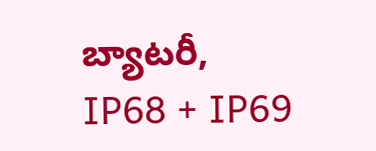బ్యాటరీ, IP68 + IP69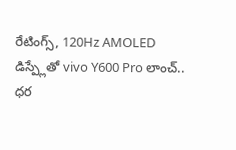రేటింగ్స్, 120Hz AMOLED డిస్ప్లేతో vivo Y600 Pro లాంచ్.. ధర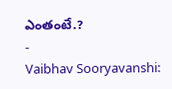ఎంతంటే.?
-
Vaibhav Sooryavanshi: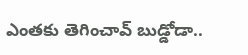ఎంతకు తెగించావ్ బుడ్డోడా..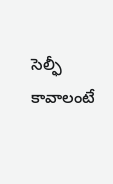సెల్ఫీ కావాలంటే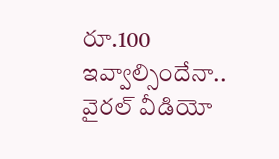రూ.100 ఇవ్వాల్సిందేనా.. వైరల్ వీడియో